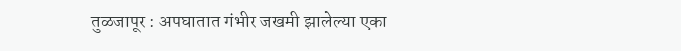तुळजापूर : अपघातात गंभीर जखमी झालेल्या एका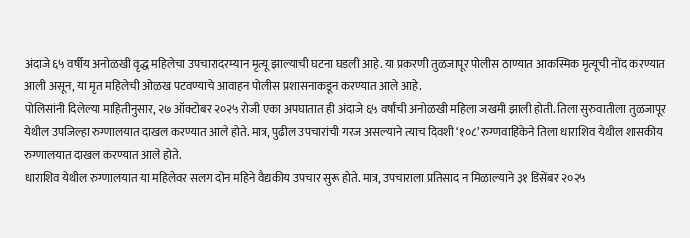अंदाजे ६५ वर्षीय अनोळखी वृद्ध महिलेचा उपचारादरम्यान मृत्यू झाल्याची घटना घडली आहे. या प्रकरणी तुळजापूर पोलीस ठाण्यात आकस्मिक मृत्यूची नोंद करण्यात आली असून, या मृत महिलेची ओळख पटवण्याचे आवाहन पोलीस प्रशासनाकडून करण्यात आले आहे.
पोलिसांनी दिलेल्या माहितीनुसार, २७ ऑक्टोबर २०२५ रोजी एका अपघातात ही अंदाजे ६५ वर्षांची अनोळखी महिला जखमी झाली होती. तिला सुरुवातीला तुळजापूर येथील उपजिल्हा रुग्णालयात दाखल करण्यात आले होते. मात्र, पुढील उपचारांची गरज असल्याने त्याच दिवशी ‘१०८’ रुग्णवाहिकेने तिला धाराशिव येथील शासकीय रुग्णालयात दाखल करण्यात आले होते.
धाराशिव येथील रुग्णालयात या महिलेवर सलग दोन महिने वैद्यकीय उपचार सुरू होते. मात्र, उपचाराला प्रतिसाद न मिळाल्याने ३१ डिसेंबर २०२५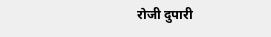रोजी दुपारी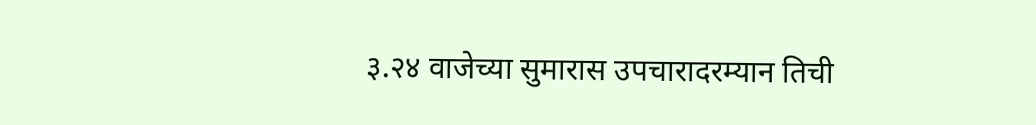३.२४ वाजेच्या सुमारास उपचारादरम्यान तिची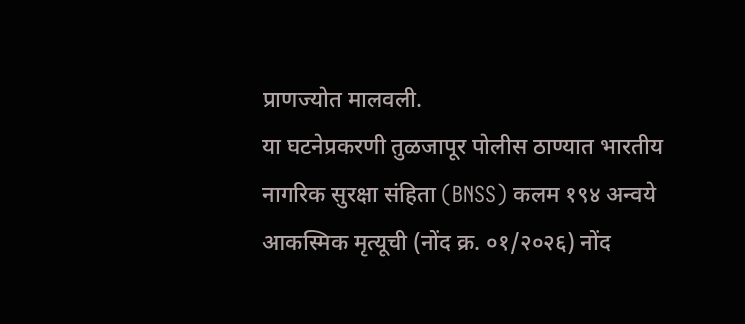प्राणज्योत मालवली.
या घटनेप्रकरणी तुळजापूर पोलीस ठाण्यात भारतीय नागरिक सुरक्षा संहिता (BNSS) कलम १९४ अन्वये आकस्मिक मृत्यूची (नोंद क्र. ०१/२०२६) नोंद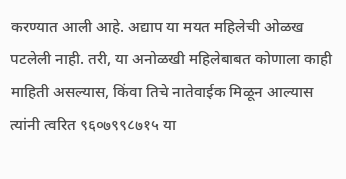करण्यात आली आहे. अद्याप या मयत महिलेची ओळख पटलेली नाही. तरी, या अनोळखी महिलेबाबत कोणाला काही माहिती असल्यास, किंवा तिचे नातेवाईक मिळून आल्यास त्यांनी त्वरित ९६०७९९८७१५ या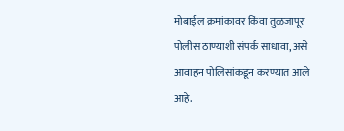मोबाईल क्रमांकावर किंवा तुळजापूर पोलीस ठाण्याशी संपर्क साधावा, असे आवाहन पोलिसांकडून करण्यात आले आहे.